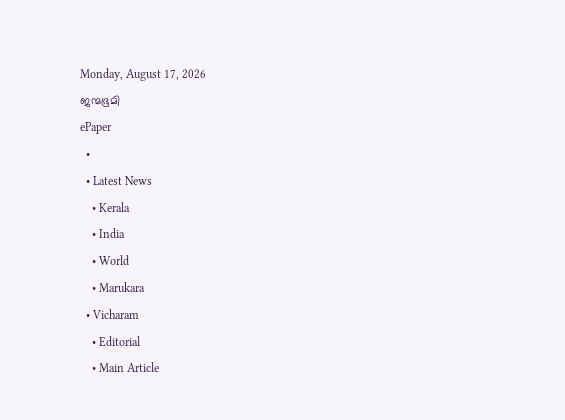Monday, August 17, 2026
ജന്മഭൂമി
ePaper
  •
  • Latest News
    • Kerala
    • India
    • World
    • Marukara
  • Vicharam
    • Editorial
    • Main Article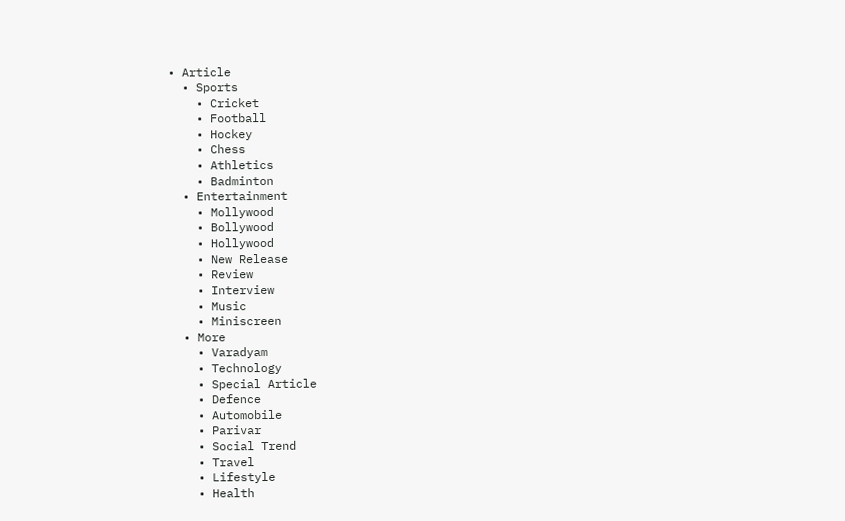• Article
  • Sports
    • Cricket
    • Football
    • Hockey
    • Chess
    • Athletics
    • Badminton
  • Entertainment
    • Mollywood
    • Bollywood
    • Hollywood
    • New Release
    • Review
    • Interview
    • Music
    • Miniscreen
  • More
    • Varadyam
    • Technology
    • Special Article
    • Defence
    • Automobile
    • Parivar
    • Social Trend
    • Travel
    • Lifestyle
    • Health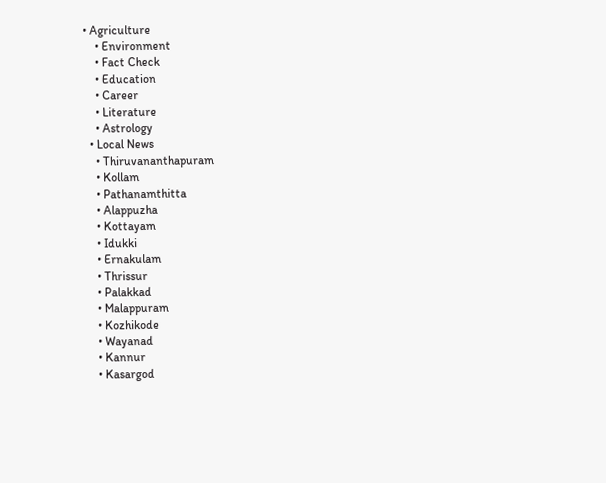• Agriculture
    • Environment
    • Fact Check
    • Education
    • Career
    • Literature
    • Astrology
  • Local News
    • Thiruvananthapuram
    • Kollam
    • Pathanamthitta
    • Alappuzha
    • Kottayam
    • Idukki
    • Ernakulam
    • Thrissur
    • Palakkad
    • Malappuram
    • Kozhikode
    • Wayanad
    • Kannur
    • Kasargod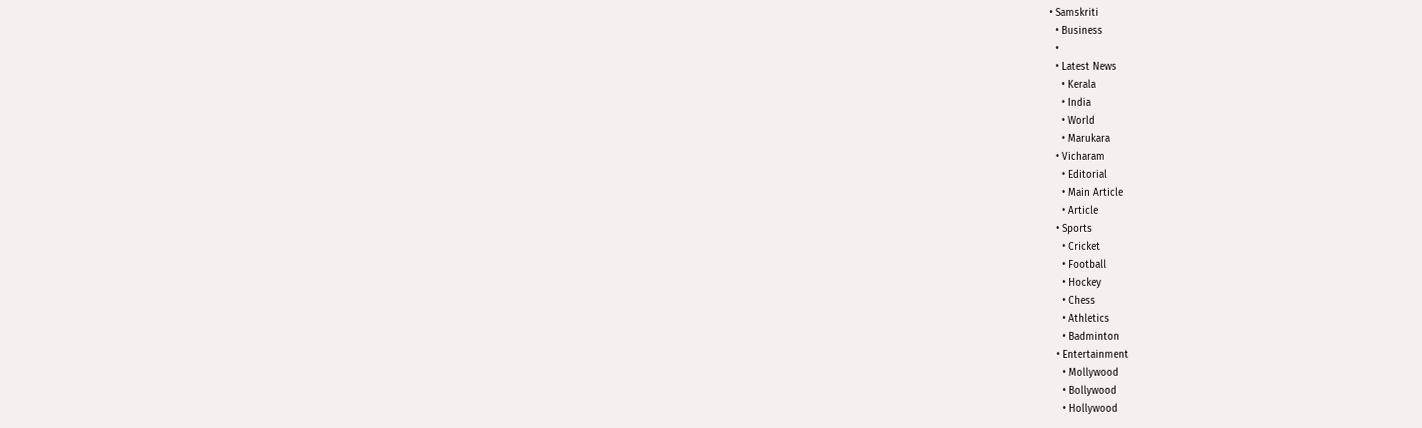• Samskriti
  • Business
  •
  • Latest News
    • Kerala
    • India
    • World
    • Marukara
  • Vicharam
    • Editorial
    • Main Article
    • Article
  • Sports
    • Cricket
    • Football
    • Hockey
    • Chess
    • Athletics
    • Badminton
  • Entertainment
    • Mollywood
    • Bollywood
    • Hollywood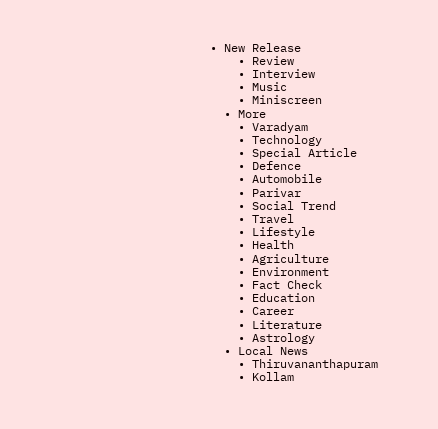• New Release
    • Review
    • Interview
    • Music
    • Miniscreen
  • More
    • Varadyam
    • Technology
    • Special Article
    • Defence
    • Automobile
    • Parivar
    • Social Trend
    • Travel
    • Lifestyle
    • Health
    • Agriculture
    • Environment
    • Fact Check
    • Education
    • Career
    • Literature
    • Astrology
  • Local News
    • Thiruvananthapuram
    • Kollam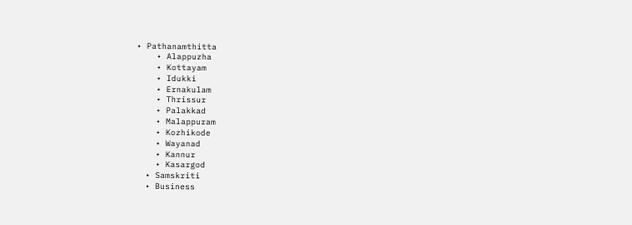• Pathanamthitta
    • Alappuzha
    • Kottayam
    • Idukki
    • Ernakulam
    • Thrissur
    • Palakkad
    • Malappuram
    • Kozhikode
    • Wayanad
    • Kannur
    • Kasargod
  • Samskriti
  • Business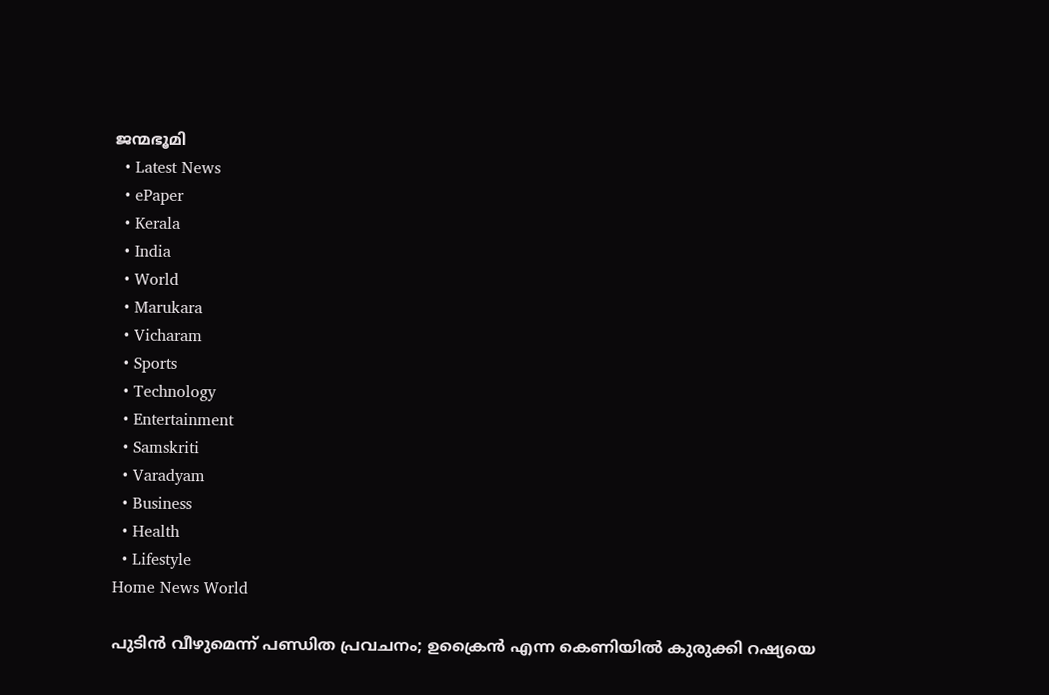ജന്മഭൂമി
  • Latest News
  • ePaper
  • Kerala
  • India
  • World
  • Marukara
  • Vicharam
  • Sports
  • Technology
  • Entertainment
  • Samskriti
  • Varadyam
  • Business
  • Health
  • Lifestyle
Home News World

പുടിന്‍ വീഴുമെന്ന് പണ്ഡിത പ്രവചനം; ഉക്രൈന്‍ എന്ന കെണിയില്‍ കുരുക്കി റഷ്യയെ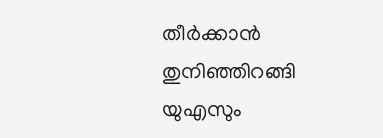തീര്‍ക്കാന്‍ തുനിഞ്ഞിറങ്ങി യുഎസും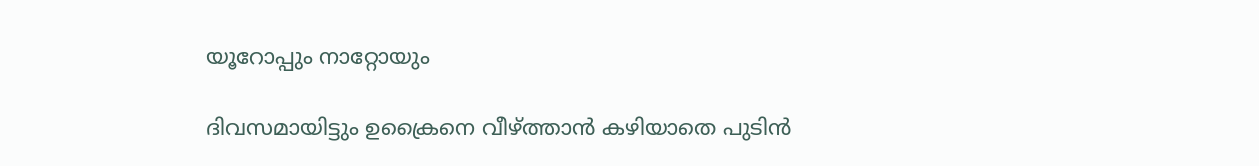യൂറോപ്പും നാറ്റോയും

ദിവസമായിട്ടും ഉക്രൈനെ വീഴ്‌ത്താന്‍ കഴിയാതെ പുടിന്‍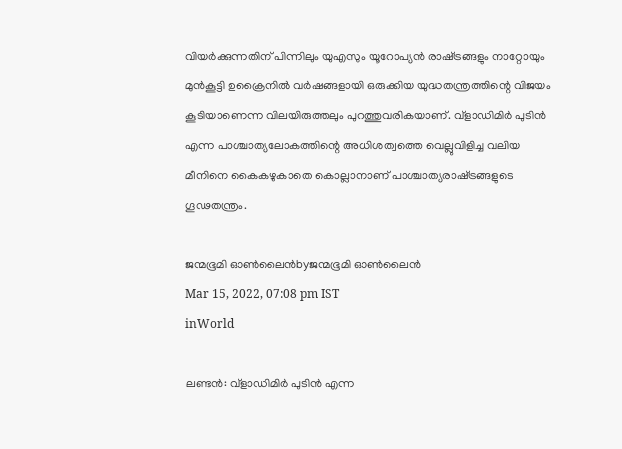വിയര്‍ക്കുന്നതിന് പിന്നിലും യുഎസും യൂറോപ്യന്‍ രാഷ്‌ട്രങ്ങളും നാറ്റോയും മുന്‍കൂട്ടി ഉക്രൈനില്‍ വര്‍ഷങ്ങളായി ഒരുക്കിയ യുദ്ധതന്ത്രത്തിന്റെ വിജയം കൂടിയാണെന്ന വിലയിരുത്തലും പുറത്തുവരികയാണ്. വ്‌ളാഡിമിര്‍ പുടിന്‍ എന്ന പാശ്ചാത്യലോകത്തിന്റെ അധിശത്വത്തെ വെല്ലുവിളിച്ച വലിയ മീനിനെ കൈകഴുകാതെ കൊല്ലാനാണ് പാശ്ചാത്യരാഷ്‌ട്രങ്ങളുടെ ഗൂഢതന്ത്രം.

ജന്മഭൂമി ഓണ്‍ലൈന്‍byജന്മഭൂമി ഓണ്‍ലൈന്‍
Mar 15, 2022, 07:08 pm IST
inWorld

ലണ്ടന്‍: വ്‌ളാഡിമിര്‍ പുടിന്‍ എന്ന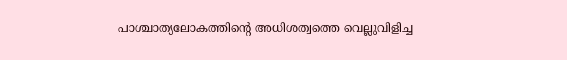പാശ്ചാത്യലോകത്തിന്റെ അധിശത്വത്തെ വെല്ലുവിളിച്ച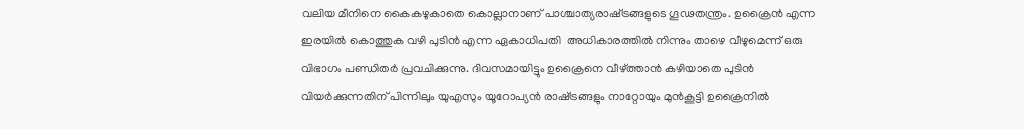വലിയ മീനിനെ കൈകഴുകാതെ കൊല്ലാനാണ് പാശ്ചാത്യരാഷ്‌ട്രങ്ങളുടെ ഗൂഢതന്ത്രം. ഉക്രൈന്‍ എന്ന ഇരയില്‍ കൊത്തുക വഴി പുടിന്‍ എന്ന ഏകാധിപതി  അധികാരത്തില്‍ നിന്നും താഴെ വീഴുമെന്ന് ഒരു വിഭാഗം പണ്ഡിതര്‍ പ്രവചിക്കുന്നു. ദിവസമായിട്ടും ഉക്രൈനെ വീഴ്‌ത്താന്‍ കഴിയാതെ പുടിന്‍ വിയര്‍ക്കുന്നതിന് പിന്നിലും യുഎസും യൂറോപ്യന്‍ രാഷ്‌ട്രങ്ങളും നാറ്റോയും മുന്‍കൂട്ടി ഉക്രൈനില്‍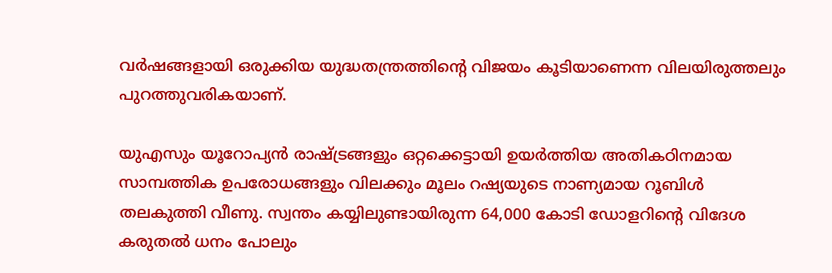വര്‍ഷങ്ങളായി ഒരുക്കിയ യുദ്ധതന്ത്രത്തിന്റെ വിജയം കൂടിയാണെന്ന വിലയിരുത്തലും പുറത്തുവരികയാണ്.

യുഎസും യൂറോപ്യന്‍ രാഷ്‌ട്രങ്ങളും ഒറ്റക്കെട്ടായി ഉയര്‍ത്തിയ അതികഠിനമായ സാമ്പത്തിക ഉപരോധങ്ങളും വിലക്കും മൂലം റഷ്യയുടെ നാണ്യമായ റൂബിള്‍ തലകുത്തി വീണു. സ്വന്തം കയ്യിലുണ്ടായിരുന്ന 64,000 കോടി ഡോളറിന്റെ വിദേശ കരുതല്‍ ധനം പോലും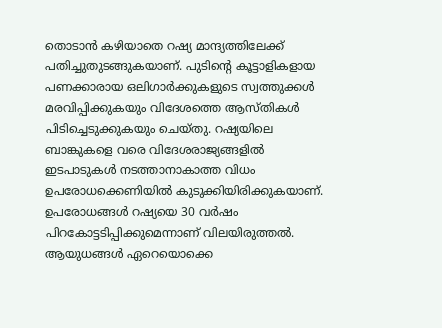തൊടാന്‍ കഴിയാതെ റഷ്യ മാന്ദ്യത്തിലേക്ക് പതിച്ചുതുടങ്ങുകയാണ്. പുടിന്റെ കൂട്ടാളികളായ പണക്കാരായ ഒലിഗാര്‍ക്കുകളുടെ സ്വത്തുക്കള്‍ മരവിപ്പിക്കുകയും വിദേശത്തെ ആസ്തികള്‍ പിടിച്ചെടുക്കുകയും ചെയ്തു. റഷ്യയിലെ ബാങ്കുകളെ വരെ വിദേശരാജ്യങ്ങളില്‍ ഇടപാടുകള്‍ നടത്താനാകാത്ത വിധം ഉപരോധക്കെണിയില്‍ കുടുക്കിയിരിക്കുകയാണ്. ഉപരോധങ്ങള്‍ റഷ്യയെ 30 വര്‍ഷം പിറകോട്ടടിപ്പിക്കുമെന്നാണ് വിലയിരുത്തല്‍. ആയുധങ്ങള്‍ ഏറെയൊക്കെ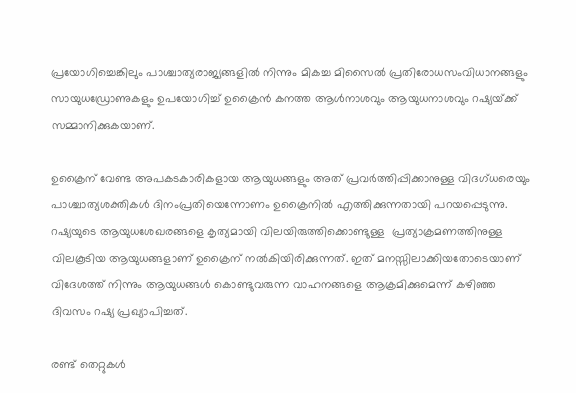പ്രയോഗിച്ചെങ്കിലും പാശ്ചാത്യരാജ്യങ്ങളില്‍ നിന്നും മികച്ച മിസൈല്‍ പ്രതിരോധസംവിധാനങ്ങളും സായുധഡ്രോണുകളും ഉപയോഗിച്ച് ഉക്രൈന്‍ കനത്ത ആള്‍നാശവും ആയുധനാശവും റഷ്യയ്‌ക്ക് സമ്മാനിക്കുകയാണ്.

ഉക്രൈന് വേണ്ട അപകടകാരികളായ ആയുധങ്ങളും അത് പ്രവര്‍ത്തിപ്പിക്കാനുള്ള വിദഗ്ധരെയും പാശ്ചാത്യശക്തികള്‍ ദിനംപ്രതിയെന്നോണം ഉക്രൈനില്‍ എത്തിക്കുന്നതായി പറയപ്പെടുന്നു. റഷ്യയുടെ ആയുധശേഖരങ്ങളെ കൃത്യമായി വിലയിരുത്തിക്കൊണ്ടുള്ള  പ്രത്യാക്രമണത്തിനുള്ള വിലകൂടിയ ആയുധങ്ങളാണ് ഉക്രൈന് നല്‍കിയിരിക്കുന്നത്. ഇത് മനസ്സിലാക്കിയതോടെയാണ് വിദേശത്ത് നിന്നും ആയുധങ്ങള്‍ കൊണ്ടുവരുന്ന വാഹനങ്ങളെ ആക്രമിക്കുമെന്ന് കഴിഞ്ഞ ദിവസം റഷ്യ പ്രഖ്യാപിച്ചത്.

രണ്ട് തെറ്റുകള്‍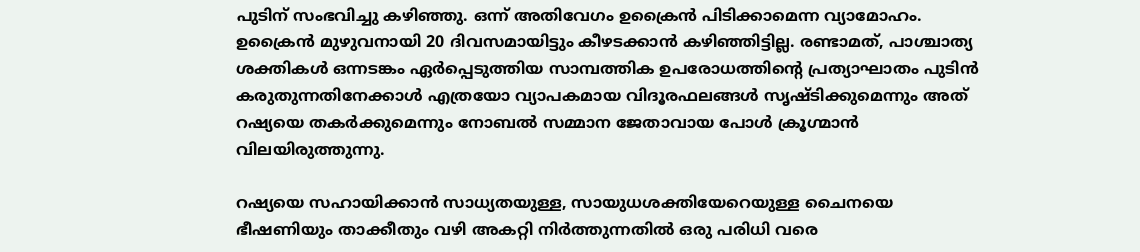പുടിന് സംഭവിച്ചു കഴിഞ്ഞു. ഒന്ന് അതിവേഗം ഉക്രൈന്‍ പിടിക്കാമെന്ന വ്യാമോഹം. ഉക്രൈന്‍ മുഴുവനായി 20 ദിവസമായിട്ടും കീഴടക്കാന്‍ കഴിഞ്ഞിട്ടില്ല. രണ്ടാമത്, പാശ്ചാത്യ ശക്തികള്‍ ഒന്നടങ്കം ഏര്‍പ്പെടുത്തിയ സാമ്പത്തിക ഉപരോധത്തിന്റെ പ്രത്യാഘാതം പുടിന്‍ കരുതുന്നതിനേക്കാള്‍ എത്രയോ വ്യാപകമായ വിദൂരഫലങ്ങള്‍ സൃഷ്ടിക്കുമെന്നും അത് റഷ്യയെ തകര്‍ക്കുമെന്നും നോബല്‍ സമ്മാന ജേതാവായ പോള്‍ ക്രൂഗ്മാന്‍ വിലയിരുത്തുന്നു.

റഷ്യയെ സഹായിക്കാന്‍ സാധ്യതയുള്ള, സായുധശക്തിയേറെയുള്ള ചൈനയെ ഭീഷണിയും താക്കീതും വഴി അകറ്റി നിര്‍ത്തുന്നതില്‍ ഒരു പരിധി വരെ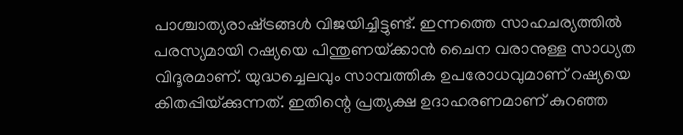പാശ്ചാത്യരാഷ്‌ട്രങ്ങള്‍ വിജയിച്ചിട്ടുണ്ട്. ഇന്നത്തെ സാഹചര്യത്തില്‍ പരസ്യമായി റഷ്യയെ പിന്തുണയ്‌ക്കാന്‍ ചൈന വരാനുള്ള സാധ്യത വിദൂരമാണ്. യുദ്ധച്ചെലവും സാമ്പത്തിക ഉപരോധവുമാണ് റഷ്യയെ കിതപ്പിയ്‌ക്കുന്നത്. ഇതിന്റെ പ്രത്യക്ഷ ഉദാഹരണമാണ് കുറഞ്ഞ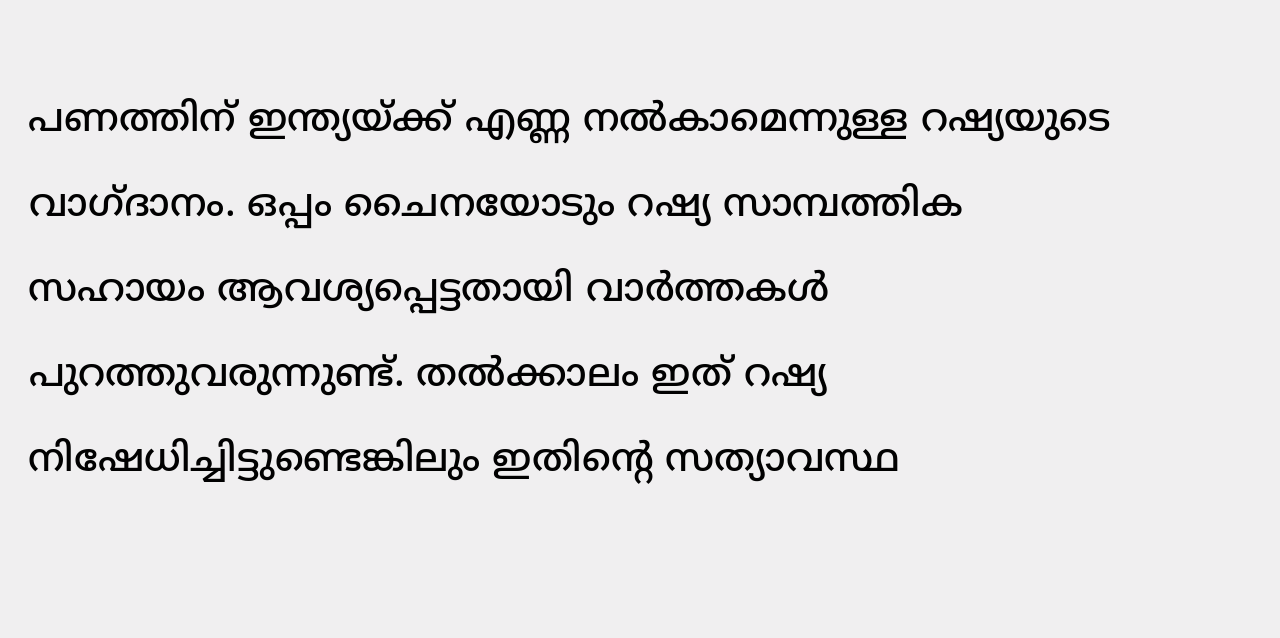പണത്തിന് ഇന്ത്യയ്‌ക്ക് എണ്ണ നല്‍കാമെന്നുള്ള റഷ്യയുടെ വാഗ്ദാനം. ഒപ്പം ചൈനയോടും റഷ്യ സാമ്പത്തിക സഹായം ആവശ്യപ്പെട്ടതായി വാര്‍ത്തകള്‍ പുറത്തുവരുന്നുണ്ട്. തല്‍ക്കാലം ഇത് റഷ്യ നിഷേധിച്ചിട്ടുണ്ടെങ്കിലും ഇതിന്റെ സത്യാവസ്ഥ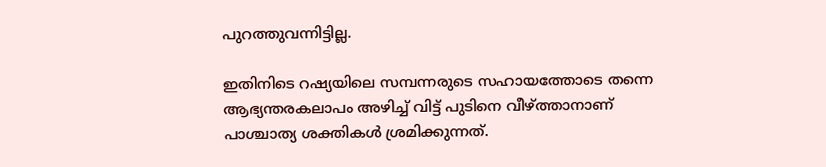പുറത്തുവന്നിട്ടില്ല.

ഇതിനിടെ റഷ്യയിലെ സമ്പന്നരുടെ സഹായത്തോടെ തന്നെ ആഭ്യന്തരകലാപം അഴിച്ച് വിട്ട് പുടിനെ വീഴ്‌ത്താനാണ് പാശ്ചാത്യ ശക്തികള്‍ ശ്രമിക്കുന്നത്.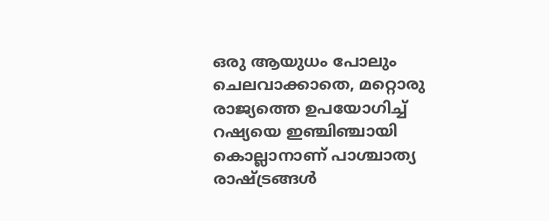ഒരു ആയുധം പോലും ചെലവാക്കാതെ, മറ്റൊരു രാജ്യത്തെ ഉപയോഗിച്ച് റഷ്യയെ ഇഞ്ചിഞ്ചായി കൊല്ലാനാണ് പാശ്ചാത്യ രാഷ്‌ട്രങ്ങള്‍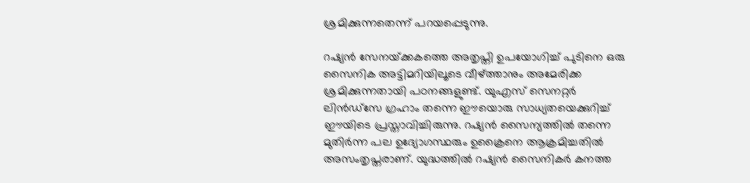ശ്രമിക്കുന്നതെന്ന് പറയപ്പെടുന്നു.

റഷ്യന്‍ സേനയ്‌ക്കകത്തെ അതൃപ്തി ഉപയോഗിച്ച് പുടിനെ ഒരു സൈനിക അട്ടിമറിയിലൂടെ വീഴ്‌ത്താനും അമേരിക്ക ശ്രമിക്കുന്നതായി പഠനങ്ങളുണ്ട്. യുഎസ് സെനറ്റര്‍ ലിന്‍ഡ്‌സേ ഗ്രഹാം തന്നെ ഈയൊരു സാധ്യതയെക്കുറിച്ച് ഈയിടെ പ്രസ്താവിച്ചിരുന്നു. റഷ്യന്‍ സൈന്യത്തില്‍ തന്നെ മുതിര്‍ന്ന പല ഉദ്യോഗസ്ഥരും ഉക്രൈനെ ആക്രമിച്ചതില്‍ അസംതൃപ്തരാണ്. യുദ്ധത്തില്‍ റഷ്യന്‍ സൈനികര്‍ കനത്ത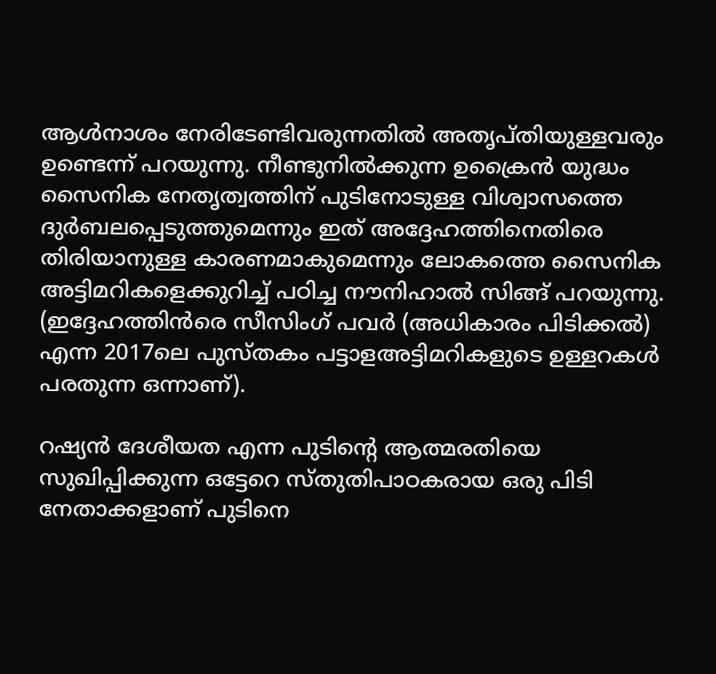ആള്‍നാശം നേരിടേണ്ടിവരുന്നതില്‍ അതൃപ്തിയുള്ളവരും ഉണ്ടെന്ന് പറയുന്നു. നീണ്ടുനില്‍ക്കുന്ന ഉക്രൈന്‍ യുദ്ധം സൈനിക നേതൃത്വത്തിന് പുടിനോടുള്ള വിശ്വാസത്തെ ദുര്‍ബലപ്പെടുത്തുമെന്നും ഇത് അദ്ദേഹത്തിനെതിരെ തിരിയാനുള്ള കാരണമാകുമെന്നും ലോകത്തെ സൈനിക അട്ടിമറികളെക്കുറിച്ച് പഠിച്ച നൗനിഹാല്‍ സിങ്ങ് പറയുന്നു. (ഇദ്ദേഹത്തിന്‍രെ സീസിംഗ് പവര്‍ (അധികാരം പിടിക്കല്‍) എന്ന 2017ലെ പുസ്തകം പട്ടാളഅട്ടിമറികളുടെ ഉള്ളറകള്‍ പരതുന്ന ഒന്നാണ്).

റഷ്യന്‍ ദേശീയത എന്ന പുടിന്റെ ആത്മരതിയെ സുഖിപ്പിക്കുന്ന ഒട്ടേറെ സ്തുതിപാഠകരായ ഒരു പിടി നേതാക്കളാണ് പുടിനെ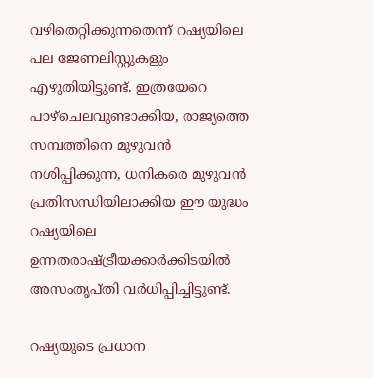വഴിതെറ്റിക്കുന്നതെന്ന് റഷ്യയിലെ പല ജേണലിസ്റ്റുകളും എഴുതിയിട്ടുണ്ട്. ഇത്രയേറെ പാഴ്‌ചെലവുണ്ടാക്കിയ, രാജ്യത്തെ സമ്പത്തിനെ മുഴുവന്‍ നശിപ്പിക്കുന്ന, ധനികരെ മുഴുവന്‍ പ്രതിസന്ധിയിലാക്കിയ ഈ യുദ്ധം റഷ്യയിലെ ഉന്നതരാഷ്‌ട്രീയക്കാര്‍ക്കിടയില്‍ അസംതൃപ്തി വര്‍ധിപ്പിച്ചിട്ടുണ്ട്.

റഷ്യയുടെ പ്രധാന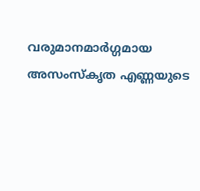വരുമാനമാര്‍ഗ്ഗമായ അസംസ്‌കൃത എണ്ണയുടെ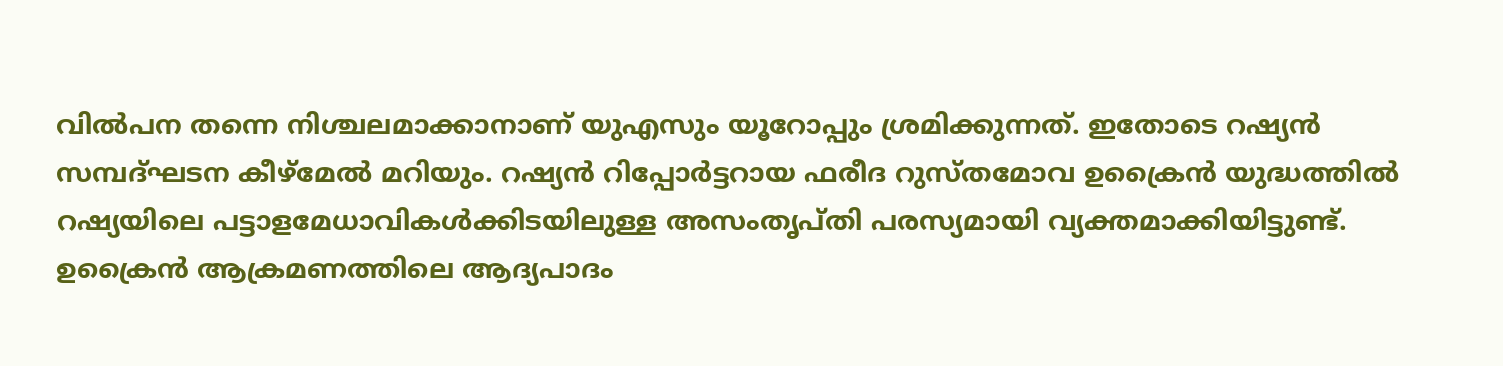വില്‍പന തന്നെ നിശ്ചലമാക്കാനാണ് യുഎസും യൂറോപ്പും ശ്രമിക്കുന്നത്. ഇതോടെ റഷ്യന്‍ സമ്പദ്ഘടന കീഴ്‌മേല്‍ മറിയും. റഷ്യന്‍ റിപ്പോര്‍ട്ടറായ ഫരീദ റുസ്തമോവ ഉക്രൈന്‍ യുദ്ധത്തില്‍ റഷ്യയിലെ പട്ടാളമേധാവികള്‍ക്കിടയിലുള്ള അസംതൃപ്തി പരസ്യമായി വ്യക്തമാക്കിയിട്ടുണ്ട്. ഉക്രൈന്‍ ആക്രമണത്തിലെ ആദ്യപാദം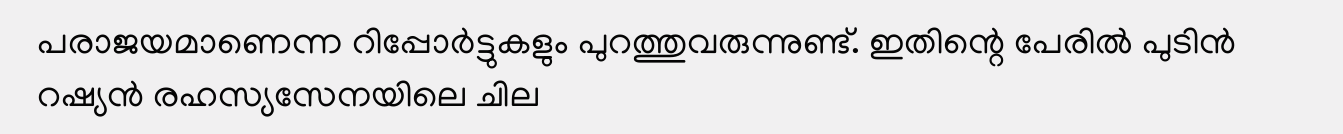പരാജയമാണെന്ന റിപ്പോര്‍ട്ടുകളും പുറത്തുവരുന്നുണ്ട്. ഇതിന്റെ പേരില്‍ പുടിന്‍ റഷ്യന്‍ രഹസ്യസേനയിലെ ചില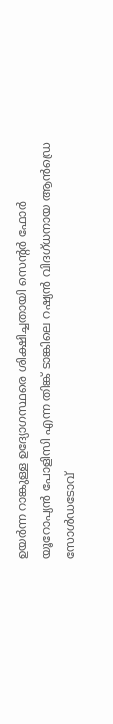ഉയര്‍ന്ന റാങ്കുള്ള ഉദ്യോഗസ്ഥരെ ശിക്ഷിച്ചതായി സെന്റര്‍ ഫോര്‍ യൂറോപ്യന്‍ പോളിസി എന്ന തിങ്ക് ടാങ്കിലെ റഷ്യന്‍ വിദഗ്ധനായ ആന്‍ഡ്രെ സോള്‍ഡടോവ്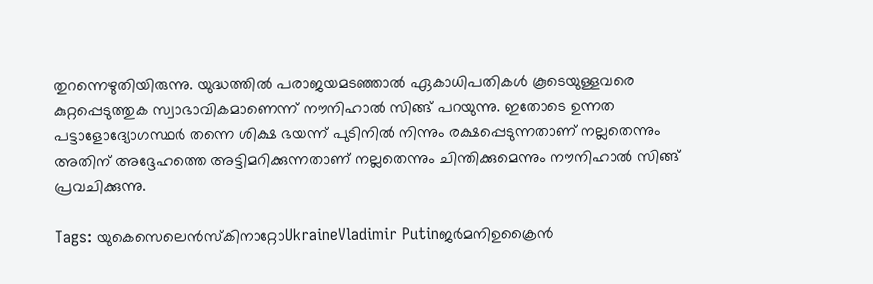തുറന്നെഴുതിയിരുന്നു. യുദ്ധത്തില്‍ പരാജയമടഞ്ഞാല്‍ ഏകാധിപതികള്‍ കൂടെയുള്ളവരെ കുറ്റപ്പെടുത്തുക സ്വാഭാവികമാണെന്ന് നൗനിഹാല്‍ സിങ്ങ് പറയുന്നു. ഇതോടെ ഉന്നത പട്ടാളോദ്യോഗസ്ഥര്‍ തന്നെ ശിക്ഷ ഭയന്ന് പുടിനില്‍ നിന്നും രക്ഷപ്പെടുന്നതാണ് നല്ലതെന്നും അതിന് അദ്ദേഹത്തെ അട്ടിമറിക്കുന്നതാണ് നല്ലതെന്നും ചിന്തിക്കുമെന്നും നൗനിഹാല്‍ സിങ്ങ് പ്രവചിക്കുന്നു.

Tags: യുകെസെലെന്‍സ്കിനാറ്റോUkraineVladimir Putinജര്‍മനിഉക്രൈന്‍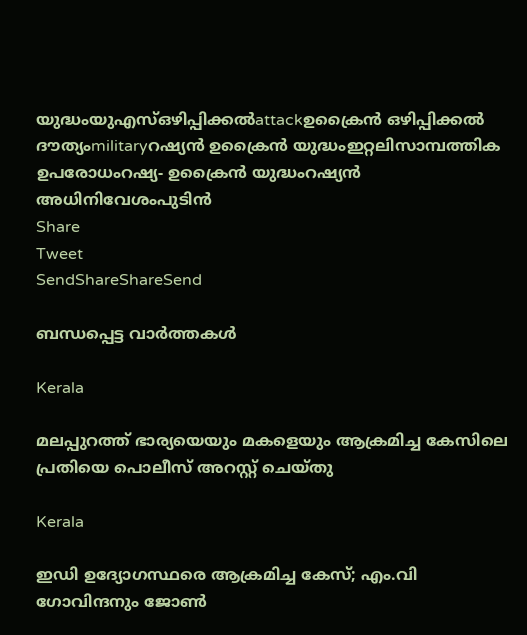യുദ്ധംയുഎസ്ഒഴിപ്പിക്കല്‍attackഉക്രൈന്‍ ഒഴിപ്പിക്കല്‍ ദൗത്യംmilitaryറഷ്യന്‍ ഉക്രൈന്‍ യുദ്ധംഇറ്റലിസാമ്പത്തിക ഉപരോധംറഷ്യ- ഉക്രൈന്‍ യുദ്ധംറഷ്യന്‍ അധിനിവേശംപുടിന്‍
Share
Tweet
SendShareShareSend

ബന്ധപ്പെട്ട വാര്‍ത്തകള്‍

Kerala

മലപ്പുറത്ത് ഭാര്യയെയും മകളെയും ആക്രമിച്ച കേസിലെ പ്രതിയെ പൊലീസ് അറസ്റ്റ് ചെയ്തു

Kerala

ഇഡി ഉദ്യോഗസ്ഥരെ ആക്രമിച്ച കേസ്; എം.വി ഗോവിന്ദനും ജോൺ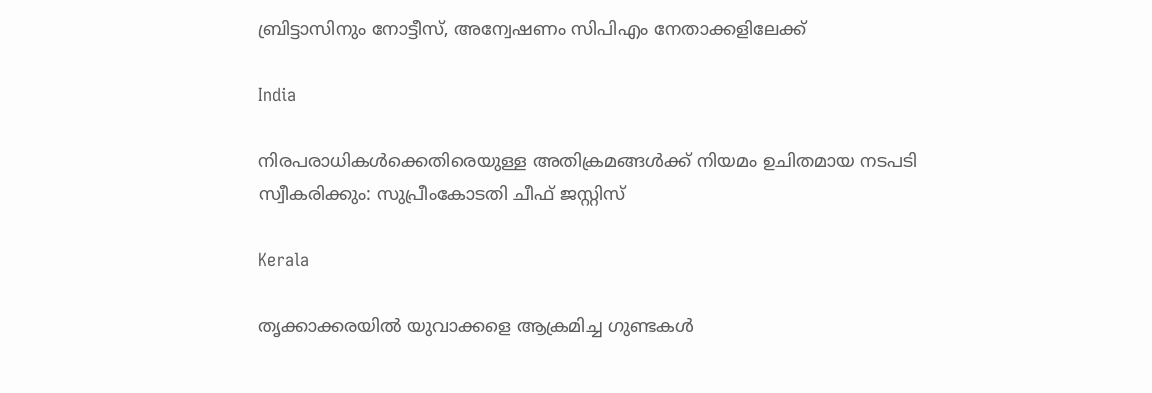ബ്രിട്ടാസിനും നോട്ടീസ്, അന്വേഷണം സിപിഎം നേതാക്കളിലേക്ക്

India

നിരപരാധികൾക്കെതിരെയുള്ള അതിക്രമങ്ങൾക്ക് നിയമം ഉചിതമായ നടപടി സ്വീകരിക്കും: സുപ്രീംകോടതി ചീഫ് ജസ്റ്റിസ്

Kerala

തൃക്കാക്കരയിൽ യുവാക്കളെ ആക്രമിച്ച ഗുണ്ടകൾ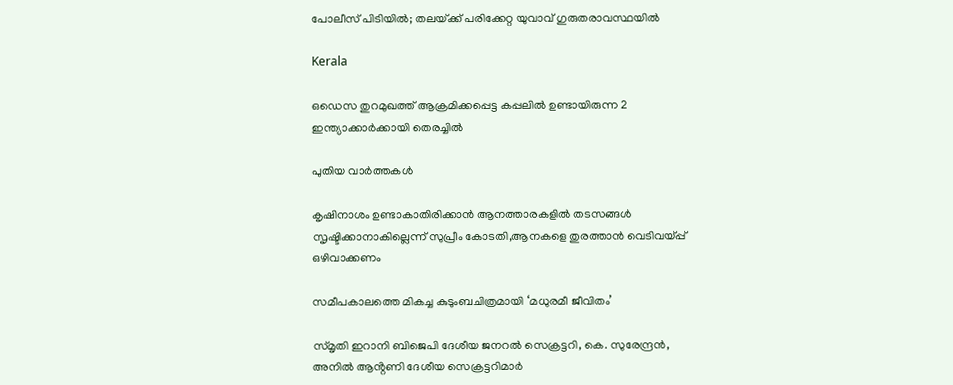പോലീസ് പിടിയിൽ; തലയ്‌ക്ക് പരിക്കേറ്റ യുവാവ് ഗുരുതരാവസ്ഥയിൽ

Kerala

ഒഡെസ തുറമുഖത്ത് ആക്രമിക്കപ്പെട്ട കപ്പലില്‍ ഉണ്ടായിരുന്ന 2 ഇന്ത്യാക്കാര്‍ക്കായി തെരച്ചില്‍

പുതിയ വാര്‍ത്തകള്‍

കൃഷിനാശം ഉണ്ടാകാതിരിക്കാന്‍ ആനത്താരകളില്‍ തടസങ്ങള്‍ സൃഷ്ടിക്കാനാകില്ലെന്ന് സുപ്രീം കോടതി,ആനകളെ തുരത്താന്‍ വെടിവയ്‌പ്പ് ഒഴിവാക്കണം

സമീപകാലത്തെ മികച്ച കുടുംബചിത്രമായി ‘മധുരമീ ജീവിതം’

സ്മൃതി ഇറാനി ബിജെപി ദേശീയ ജനറൽ സെക്രട്ടറി, കെ. സുരേന്ദ്രൻ, അനിൽ ആൻ്റണി ദേശീയ സെക്രട്ടറിമാർ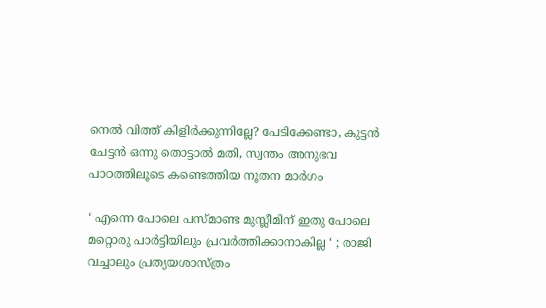നെല്‍ വിത്ത് കിളിര്‍ക്കുന്നില്ലേ? പേടിക്കേണ്ടാ, കുട്ടന്‍ ചേട്ടന്‍ ഒന്നു തൊട്ടാല്‍ മതി, സ്വന്തം അനുഭവ പാഠത്തിലൂടെ കണ്ടെത്തിയ നൂതന മാര്‍ഗം

‘ എന്നെ പോലെ പസ്മാണ്ട മുസ്ലീമിന് ഇതു പോലെ മറ്റൊരു പാർട്ടിയിലും പ്രവർത്തിക്കാനാകില്ല ‘ ; രാജി വച്ചാലും പ്രത്യയശാസ്ത്രം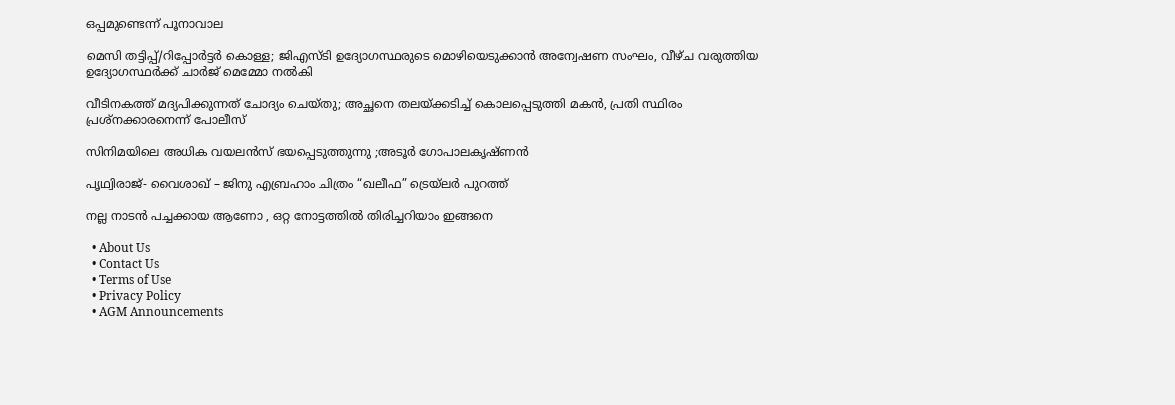ഒപ്പമുണ്ടെന്ന് പൂനാവാല

മെസി തട്ടിപ്പ്/റിപ്പോർട്ടർ കൊള്ള; ജിഎസ്ടി ഉദ്യോഗസ്ഥരുടെ മൊഴിയെടുക്കാന്‍ അന്വേഷണ സംഘം, വീഴ്ച വരുത്തിയ ഉദ്യോഗസ്ഥര്‍ക്ക് ചാർജ് മെമ്മോ നൽകി

വീടിനകത്ത് മദ്യപിക്കുന്നത് ചോദ്യം ചെയ്തു; അച്ഛനെ തലയ്‌ക്കടിച്ച് കൊലപ്പെടുത്തി മകൻ, പ്രതി സ്ഥിരം പ്രശ്നക്കാരനെന്ന് പോലീസ്

സിനിമയിലെ അധിക വയലൻസ് ഭയപ്പെടുത്തുന്നു ;അടൂർ ഗോപാലകൃഷ്ണൻ

പൃഥ്വിരാജ്- വൈശാഖ് – ജിനു എബ്രഹാം ചിത്രം “ഖലീഫ” ട്രെയ്‌ലർ പുറത്ത്

നല്ല നാടൻ പച്ചക്കായ ആണോ , ഒറ്റ നോട്ടത്തിൽ തിരിച്ചറിയാം ഇങ്ങനെ

  • About Us
  • Contact Us
  • Terms of Use
  • Privacy Policy
  • AGM Announcements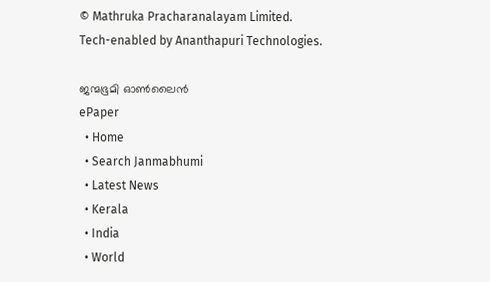© Mathruka Pracharanalayam Limited.
Tech-enabled by Ananthapuri Technologies.

ജന്മഭൂമി ഓണ്‍ലൈന്‍
ePaper
  • Home
  • Search Janmabhumi
  • Latest News
  • Kerala
  • India
  • World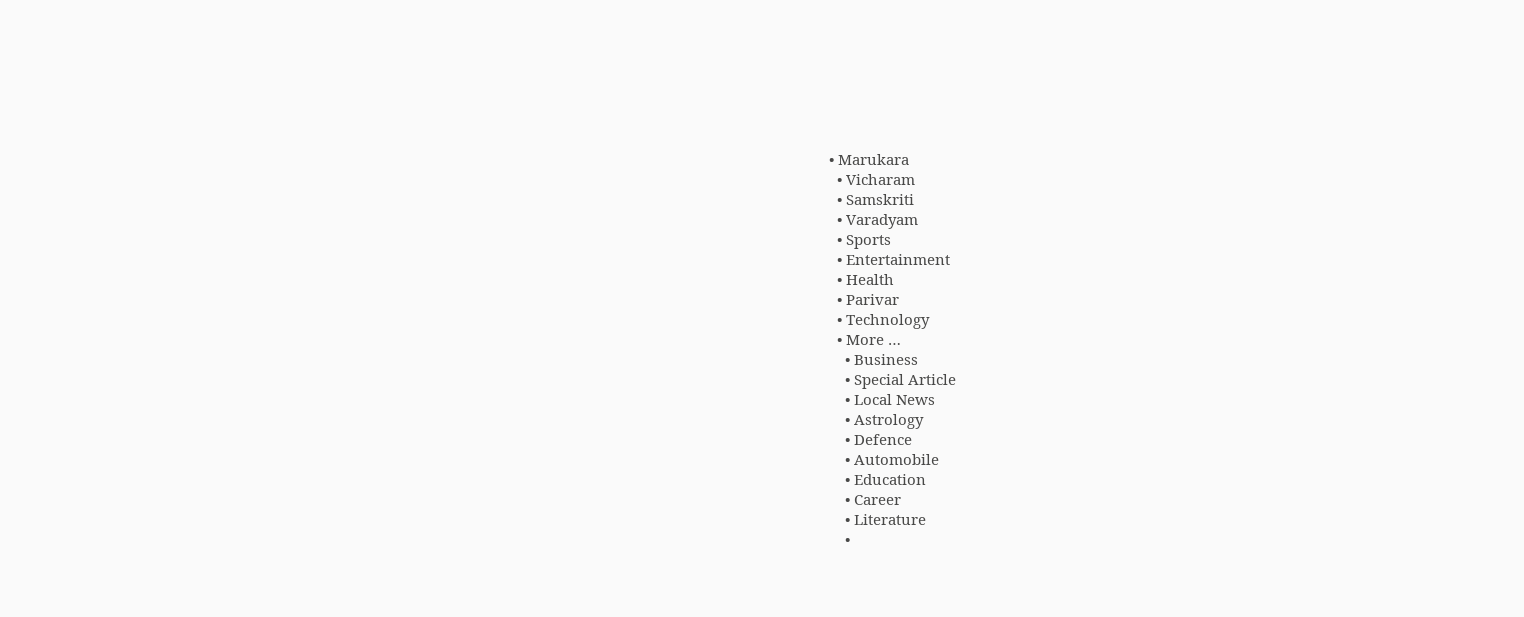• Marukara
  • Vicharam
  • Samskriti
  • Varadyam
  • Sports
  • Entertainment
  • Health
  • Parivar
  • Technology
  • More …
    • Business
    • Special Article
    • Local News
    • Astrology
    • Defence
    • Automobile
    • Education
    • Career
    • Literature
    •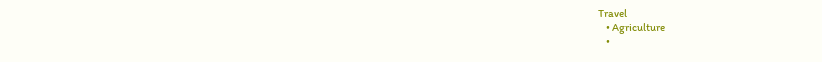Travel
    • Agriculture
    •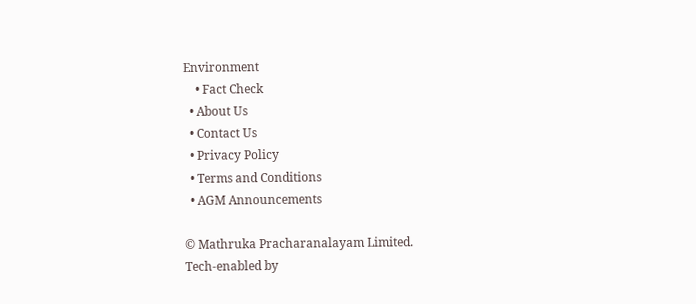Environment
    • Fact Check
  • About Us
  • Contact Us
  • Privacy Policy
  • Terms and Conditions
  • AGM Announcements

© Mathruka Pracharanalayam Limited.
Tech-enabled by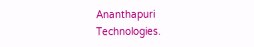Ananthapuri Technologies.